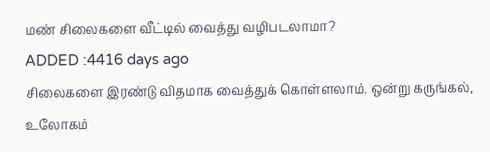மண் சிலைகளை வீட்டில் வைத்து வழிபடலாமா?
ADDED :4416 days ago
சிலைகளை இரண்டு விதமாக வைத்துக் கொள்ளலாம். ஒன்று கருங்கல், உலோகம்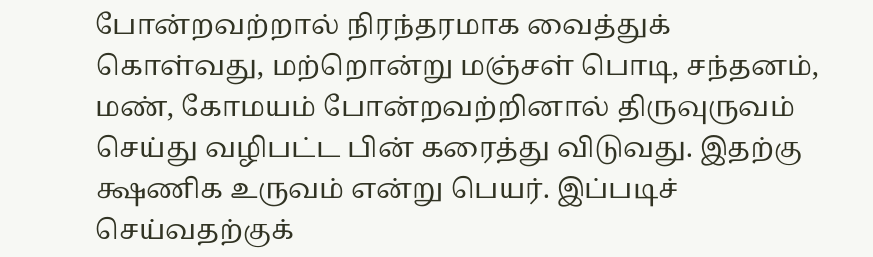போன்றவற்றால் நிரந்தரமாக வைத்துக் கொள்வது, மற்றொன்று மஞ்சள் பொடி, சந்தனம், மண், கோமயம் போன்றவற்றினால் திருவுருவம் செய்து வழிபட்ட பின் கரைத்து விடுவது. இதற்கு க்ஷணிக உருவம் என்று பெயர். இப்படிச் செய்வதற்குக்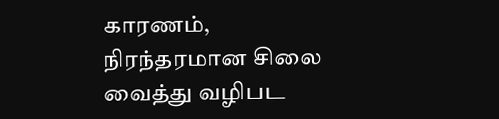காரணம், நிரந்தரமான சிலை வைத்து வழிபட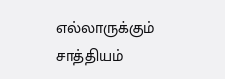எல்லாருக்கும் சாத்தியம்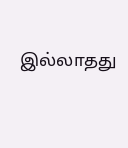இல்லாதது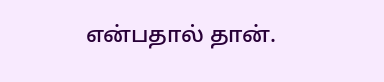என்பதால் தான்.